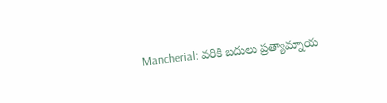Mancherial: వరికి బదులు ప్రత్యామ్నాయ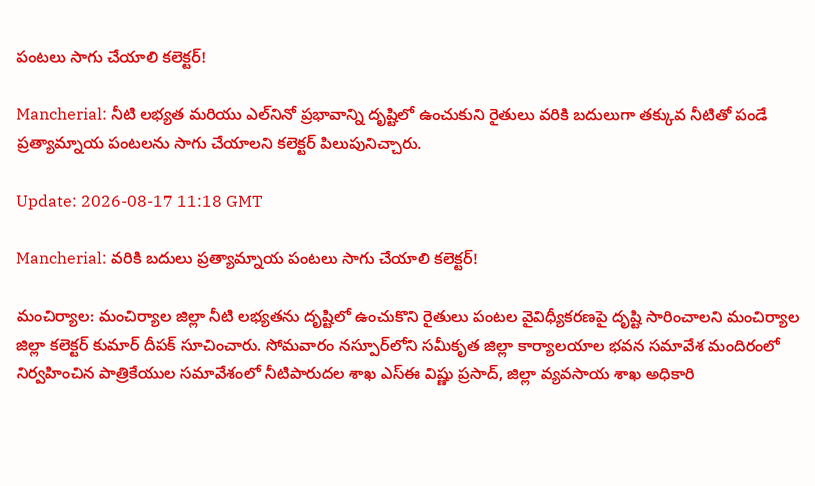పంటలు సాగు చేయాలి కలెక్టర్!

Mancherial: నీటి లభ్యత మరియు ఎల్‌నినో ప్రభావాన్ని దృష్టిలో ఉంచుకుని రైతులు వరికి బదులుగా తక్కువ నీటితో పండే ప్రత్యామ్నాయ పంటలను సాగు చేయాలని కలెక్టర్ పిలుపునిచ్చారు.

Update: 2026-08-17 11:18 GMT

Mancherial: వరికి బదులు ప్రత్యామ్నాయ పంటలు సాగు చేయాలి కలెక్టర్!

మంచిర్యాల: మంచిర్యాల జిల్లా నీటి లభ్యతను దృష్టిలో ఉంచుకొని రైతులు పంటల వైవిధ్యీకరణపై దృష్టి సారించాలని మంచిర్యాల జిల్లా కలెక్టర్ కుమార్ దీపక్ సూచించారు. సోమవారం నస్పూర్‌లోని సమీకృత జిల్లా కార్యాలయాల భవన సమావేశ మందిరంలో నిర్వహించిన పాత్రికేయుల సమావేశంలో నీటిపారుదల శాఖ ఎస్‌ఈ విష్ణు ప్రసాద్, జిల్లా వ్యవసాయ శాఖ అధికారి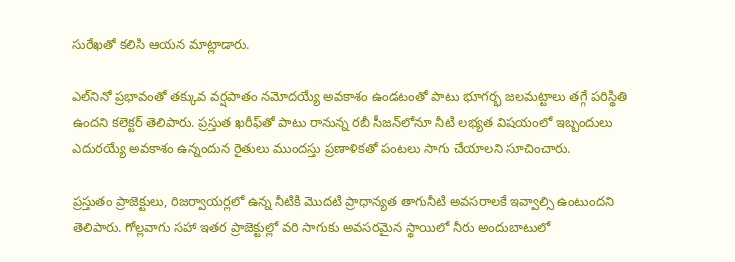సురేఖతో కలిసి ఆయన మాట్లాడారు.

ఎల్‌నినో ప్రభావంతో తక్కువ వర్షపాతం నమోదయ్యే అవకాశం ఉండటంతో పాటు భూగర్భ జలమట్టాలు తగ్గే పరిస్థితి ఉందని కలెక్టర్ తెలిపారు. ప్రస్తుత ఖరీఫ్‌తో పాటు రానున్న రబీ సీజన్‌లోనూ నీటి లభ్యత విషయంలో ఇబ్బందులు ఎదురయ్యే అవకాశం ఉన్నందున రైతులు ముందస్తు ప్రణాళికతో పంటలు సాగు చేయాలని సూచించారు.

ప్రస్తుతం ప్రాజెక్టులు, రిజర్వాయర్లలో ఉన్న నీటికి మొదటి ప్రాధాన్యత తాగునీటి అవసరాలకే ఇవ్వాల్సి ఉంటుందని తెలిపారు. గోల‍్లవాగు సహా ఇతర ప్రాజెక్టుల్లో వరి సాగుకు అవసరమైన స్థాయిలో నీరు అందుబాటులో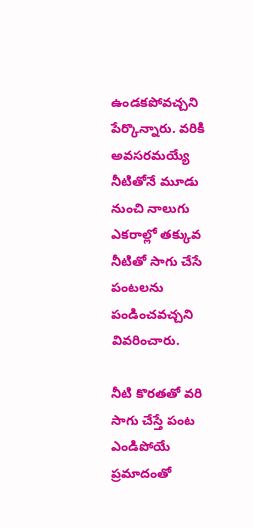ఉండకపోవచ్చని పేర్కొన్నారు. వరికి అవసరమయ్యే నీటితోనే మూడు నుంచి నాలుగు ఎకరాల్లో తక్కువ నీటితో సాగు చేసే పంటలను పండించవచ్చని వివరించారు.

నీటి కొరతతో వరి సాగు చేస్తే పంట ఎండిపోయే ప్రమాదంతో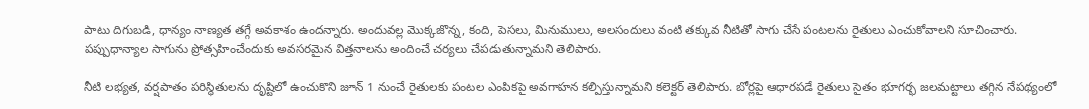పాటు దిగుబడి, ధాన్యం నాణ్యత తగ్గే అవకాశం ఉందన్నారు. అందువల్ల మొక్కజొన్న, కంది, పెసలు, మినుములు, అలసందులు వంటి తక్కువ నీటితో సాగు చేసే పంటలను రైతులు ఎంచుకోవాలని సూచించారు. పప్పుధాన్యాల సాగును ప్రోత్సహించేందుకు అవసరమైన విత్తనాలను అందించే చర్యలు చేపడుతున్నామని తెలిపారు.

నీటి లభ్యత, వర్షపాతం పరిస్థితులను దృష్టిలో ఉంచుకొని జూన్‌ 1 నుంచే రైతులకు పంటల ఎంపికపై అవగాహన కల్పిస్తున్నామని కలెక్టర్ తెలిపారు. బోర్లపై ఆధారపడే రైతులు సైతం భూగర్భ జలమట్టాలు తగ్గిన నేపథ్యంలో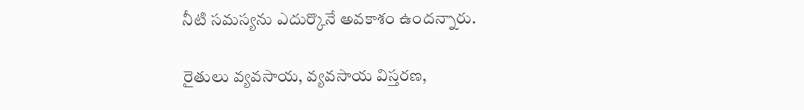నీటి సమస్యను ఎదుర్కొనే అవకాశం ఉందన్నారు.

రైతులు వ్యవసాయ, వ్యవసాయ విస్తరణ,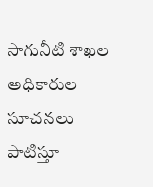సాగునీటి శాఖల అధికారుల సూచనలు పాటిస్తూ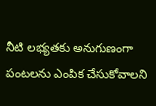నీటి లభ్యతకు అనుగుణంగా పంటలను ఎంపిక చేసుకోవాలని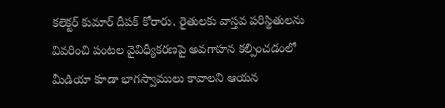కలెక్టర్ కుమార్ దీపక్ కోరారు. రైతులకు వాస్తవ పరిస్థితులను వివరించి పంటల వైవిధ్యీకరణపై అవగాహన కల్పించడంలో మీడియా కూడా భాగస్వాములు కావాలని ఆయన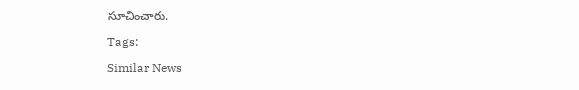సూచించారు.

Tags:

Similar News